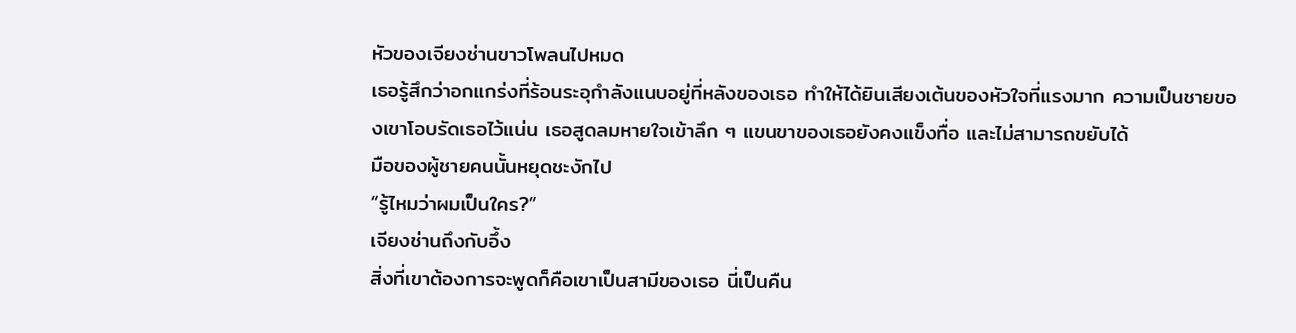หัวของเจียงช่านขาวโพลนไปหมด
เธอรู้สึกว่าอกแกร่งที่ร้อนระอุกำลังแนบอยู่ที่หลังของเธอ ทำให้ได้ยินเสียงเต้นของหัวใจที่แรงมาก ความเป็นชายของเขาโอบรัดเธอไว้แน่น เธอสูดลมหายใจเข้าลึก ๆ แขนขาของเธอยังคงแข็งทื่อ และไม่สามารถขยับได้
มือของผู้ชายคนนั้นหยุดชะงักไป
“รู้ไหมว่าผมเป็นใคร?”
เจียงช่านถึงกับอึ้ง
สิ่งที่เขาต้องการจะพูดก็คือเขาเป็นสามีของเธอ นี่เป็นคืน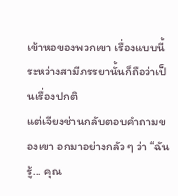เข้าหอของพวกเขา เรื่องแบบนี้ระหว่างสามีภรรยานั้นก็ถือว่าเป็นเรื่องปกติ
แต่เจียงช่านกลับตอบคำถามของเขา อกมาอย่างกลัว ๆ ว่า “ฉันรู้... คุณ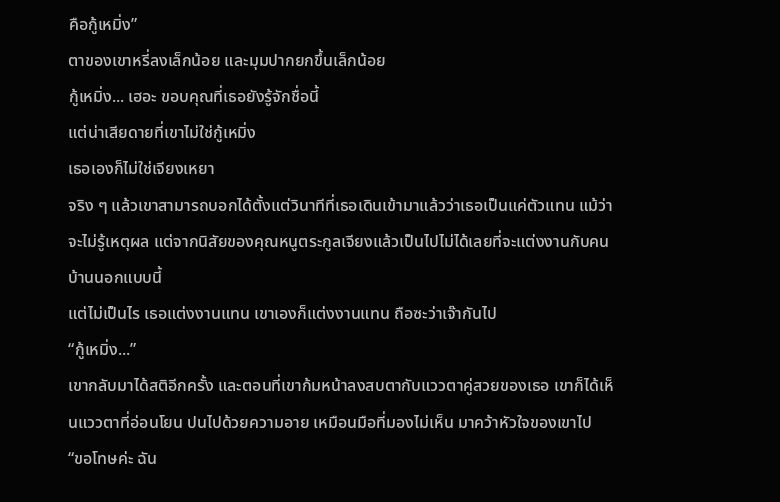คือกู้เหมิ่ง”
ตาของเขาหรี่ลงเล็กน้อย และมุมปากยกขึ้นเล็กน้อย
กู้เหมิ่ง... เฮอะ ขอบคุณที่เธอยังรู้จักชื่อนี้
แต่น่าเสียดายที่เขาไม่ใช่กู้เหมิ่ง
เธอเองก็ไม่ใช่เจียงเหยา
จริง ๆ แล้วเขาสามารถบอกได้ตั้งแต่วินาทีที่เธอเดินเข้ามาแล้วว่าเธอเป็นแค่ตัวแทน แม้ว่าจะไม่รู้เหตุผล แต่จากนิสัยของคุณหนูตระกูลเจียงแล้วเป็นไปไม่ได้เลยที่จะแต่งงานกับคนบ้านนอกแบบนี้
แต่ไม่เป็นไร เธอแต่งงานแทน เขาเองก็แต่งงานแทน ถือซะว่าเจ๊ากันไป
“กู้เหมิ่ง...”
เขากลับมาได้สติอีกครั้ง และตอนที่เขาก้มหน้าลงสบตากับแววตาคู่สวยของเธอ เขาก็ได้เห็นแววตาที่อ่อนโยน ปนไปด้วยความอาย เหมือนมือที่มองไม่เห็น มาคว้าหัวใจของเขาไป
“ขอโทษค่ะ ฉัน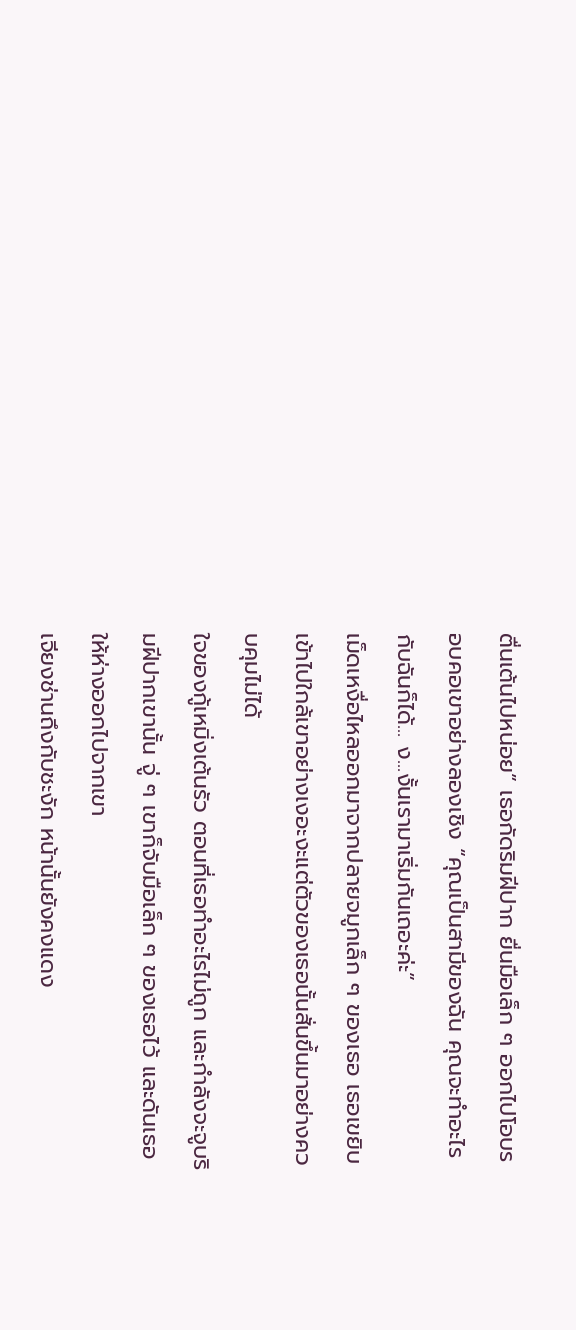ตื่นเต้นไปหน่อย” เธอกัดริมฝีปาก ยื่นมือเล็ก ๆ ออกไปโอบรอบคอเขาอย่างลองเชิง “คุณเป็นสามีของฉัน คุณจะทำอะไรกับฉันก็ได้... ง...งั้นเรามาเริ่มกันเถอะค่ะ”
เม็ดเหงื่อไหลออกมาจากปลายจมูกเล็ก ๆ ของเธอ เธอเขยิบเข้าไปใกล้เขาอย่างเงอะงะแต่ตัวของเธอนั้นสั่นขึ้นมาอย่างควบคุมไม่ได้
ใจของกู้เหมิ่งเต้นรัว ตอนที่เธอทำอะไรไม่ถูก และกำลังจะจูบริมฝีปากเขานั้น จู่ ๆ เขาก็จับมือเล็ก ๆ ของเธอไว้ และดันเธอให้ห่างออกไปจากเขา
เจียงช่านถึงกับชะงัก หน้านั้นยังคงแดง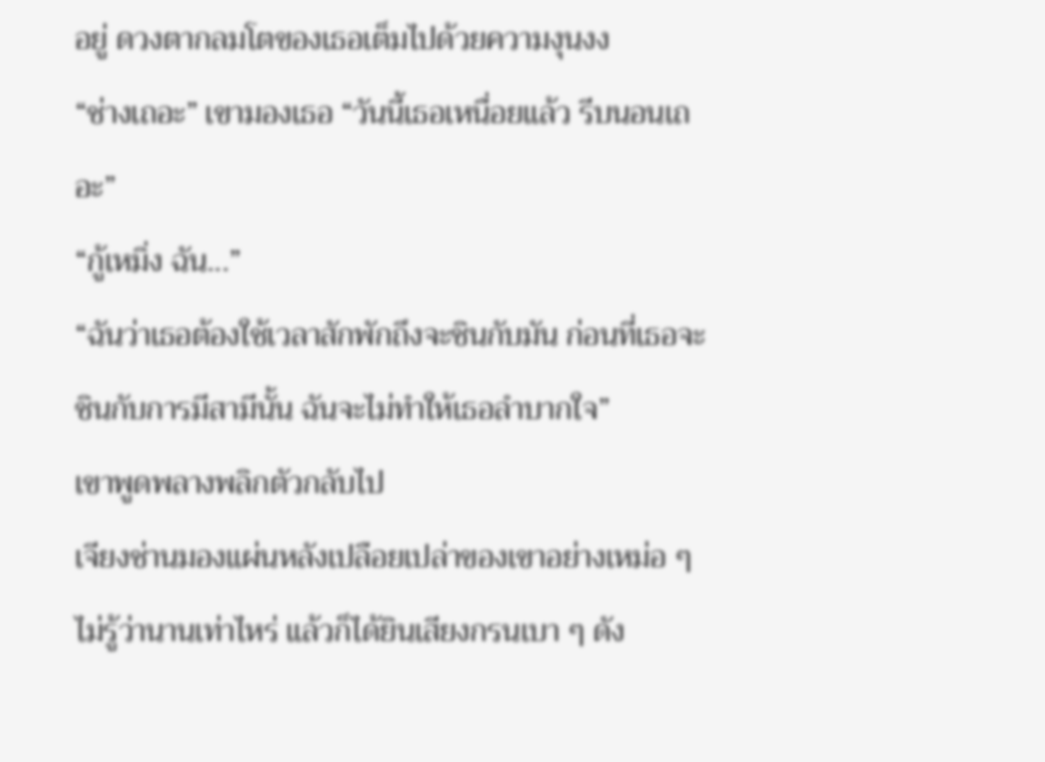อยู่ ดวงตากลมโตของเธอเต็มไปด้วยความงุนงง
“ช่างเถอะ” เขามองเธอ “วันนี้เธอเหนื่อยแล้ว รีบนอนเถอะ”
“กู้เหมิ่ง ฉัน...”
“ฉันว่าเธอต้องใช้เวลาสักพักถึงจะชินกับมัน ก่อนที่เธอจะชินกับการมีสามีนั้น ฉันจะไม่ทำให้เธอลำบากใจ”
เขาพูดพลางพลิกตัวกลับไป
เจียงช่านมองแผ่นหลังเปลือยเปล่าของเขาอย่างเหม่อ ๆ ไม่รู้ว่านานเท่าไหร่ แล้วก็ได้ยินเสียงกรนเบา ๆ ดัง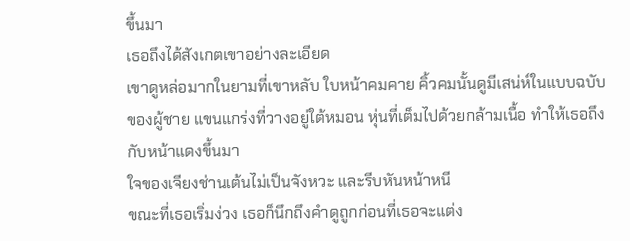ขึ้นมา
เธอถึงได้สังเกตเขาอย่างละเอียด
เขาดูหล่อมากในยามที่เขาหลับ ใบหน้าคมคาย คิ้วคมนั้นดูมีเสน่ห์ในแบบฉบับของผู้ชาย แขนแกร่งที่วางอยู่ใต้หมอน หุ่นที่เต็มไปด้วยกล้ามเนื้อ ทำให้เธอถึงกับหน้าแดงขึ้นมา
ใจของเจียงช่านเต้นไม่เป็นจังหวะ และรีบหันหน้าหนี
ขณะที่เธอเริ่มง่วง เธอก็นึกถึงคำดูถูกก่อนที่เธอจะแต่ง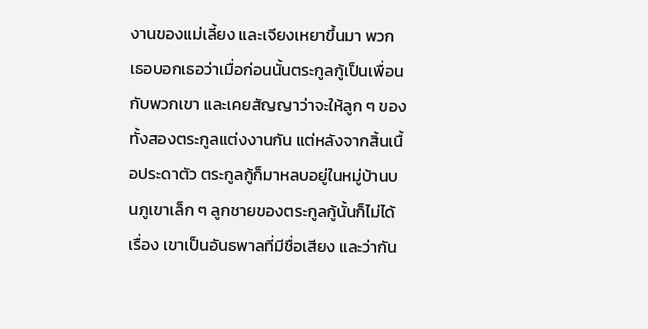งานของแม่เลี้ยง และเจียงเหยาขึ้นมา พวกเธอบอกเธอว่าเมื่อก่อนนั้นตระกูลกู้เป็นเพื่อนกับพวกเขา และเคยสัญญาว่าจะให้ลูก ๆ ของทั้งสองตระกูลแต่งงานกัน แต่หลังจากสิ้นเนื้อประดาตัว ตระกูลกู้ก็มาหลบอยู่ในหมู่บ้านบนภูเขาเล็ก ๆ ลูกชายของตระกูลกู้นั้นก็ไม่ได้เรื่อง เขาเป็นอันธพาลที่มีชื่อเสียง และว่ากัน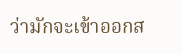ว่ามักจะเข้าออกส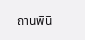ถานพินิ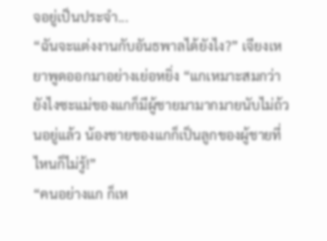จอยู่เป็นประจำ...
“ฉันจะแต่งงานกับอันธพาลได้ยังไง?” เจียงเหยาพูดออกมาอย่างเย่อหยิ่ง “แกเหมาะสมกว่า ยังไงซะแม่ของแกก็มีผู้ชายมามากมายนับไม่ถ้วนอยู่แล้ว น้องชายของแกก็เป็นลูกของผู้ชายที่ไหนก็ไม่รู้!”
“คนอย่างแก ก็เห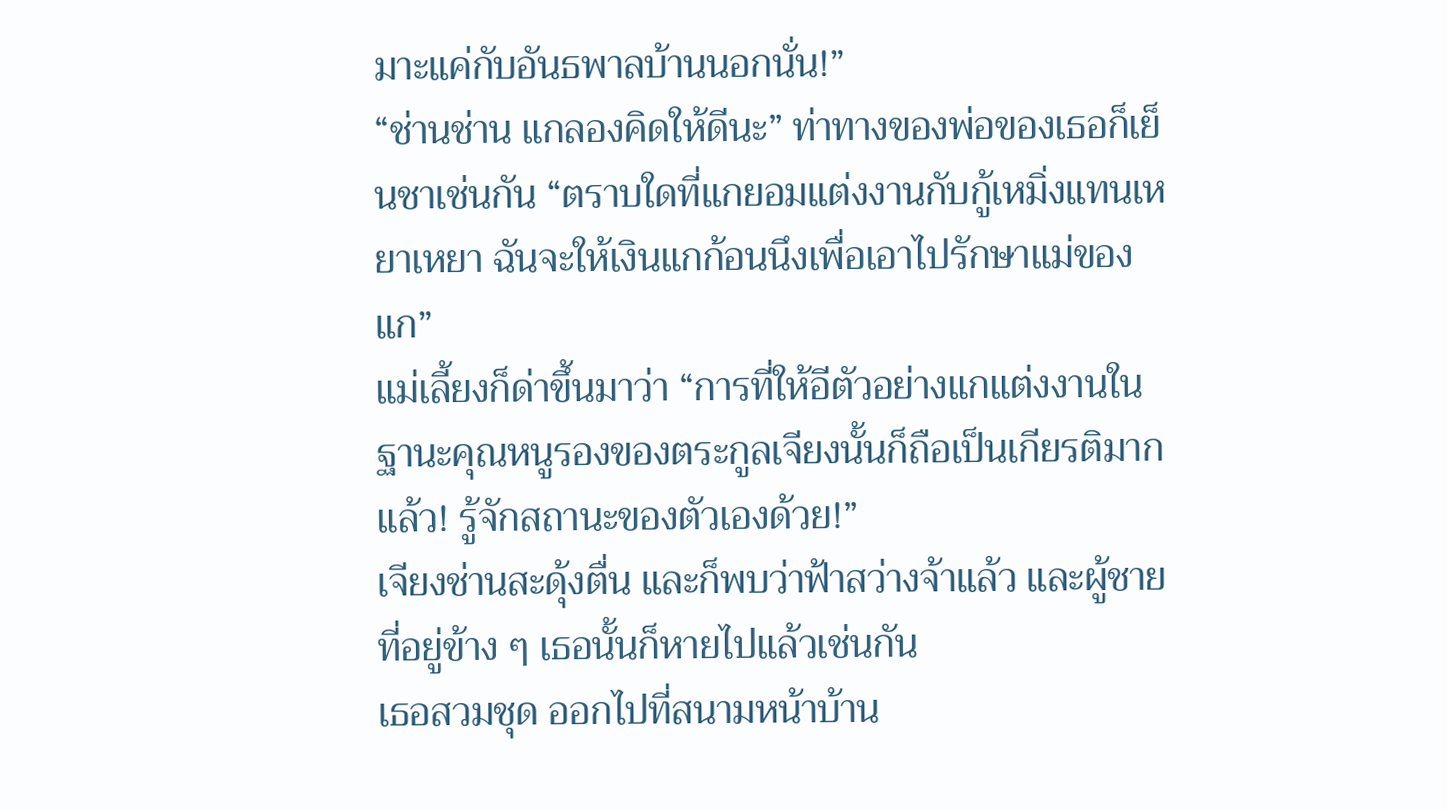มาะแค่กับอันธพาลบ้านนอกนั่น!”
“ช่านช่าน แกลองคิดให้ดีนะ” ท่าทางของพ่อของเธอก็เย็นชาเช่นกัน “ตราบใดที่แกยอมแต่งงานกับกู้เหมิ่งแทนเหยาเหยา ฉันจะให้เงินแกก้อนนึงเพื่อเอาไปรักษาแม่ของแก”
แม่เลี้ยงก็ด่าขึ้นมาว่า “การที่ให้อีตัวอย่างแกแต่งงานในฐานะคุณหนูรองของตระกูลเจียงนั้นก็ถือเป็นเกียรติมากแล้ว! รู้จักสถานะของตัวเองด้วย!”
เจียงช่านสะดุ้งตื่น และก็พบว่าฟ้าสว่างจ้าแล้ว และผู้ชายที่อยู่ข้าง ๆ เธอนั้นก็หายไปแล้วเช่นกัน
เธอสวมชุด ออกไปที่สนามหน้าบ้าน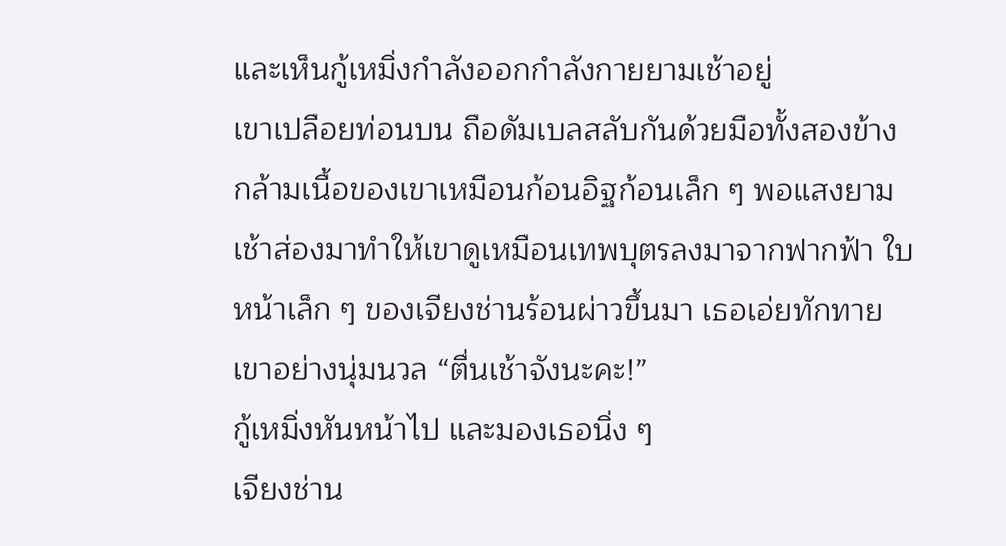และเห็นกู้เหมิ่งกำลังออกกำลังกายยามเช้าอยู่
เขาเปลือยท่อนบน ถือดัมเบลสลับกันด้วยมือทั้งสองข้าง กล้ามเนื้อของเขาเหมือนก้อนอิฐก้อนเล็ก ๆ พอแสงยามเช้าส่องมาทำให้เขาดูเหมือนเทพบุตรลงมาจากฟากฟ้า ใบหน้าเล็ก ๆ ของเจียงช่านร้อนผ่าวขึ้นมา เธอเอ่ยทักทายเขาอย่างนุ่มนวล “ตื่นเช้าจังนะคะ!”
กู้เหมิ่งหันหน้าไป และมองเธอนิ่ง ๆ
เจียงช่าน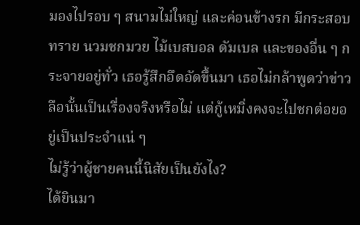มองไปรอบ ๆ สนามไม่ใหญ่ และค่อนข้างรก มีกระสอบทราย นวมชกมวย ไม้เบสบอล ดัมเบล และของอื่น ๆ กระจายอยู่ทั่ว เธอรู้สึกอึดอัดขึ้นมา เธอไม่กล้าพูดว่าข่าวลือนั้นเป็นเรื่องจริงหรือไม่ แต่กู้เหมิ่งคงจะไปชกต่อยอยู่เป็นประจำแน่ ๆ
ไม่รู้ว่าผู้ชายคนนี้นิสัยเป็นยังไง?
ได้ยินมา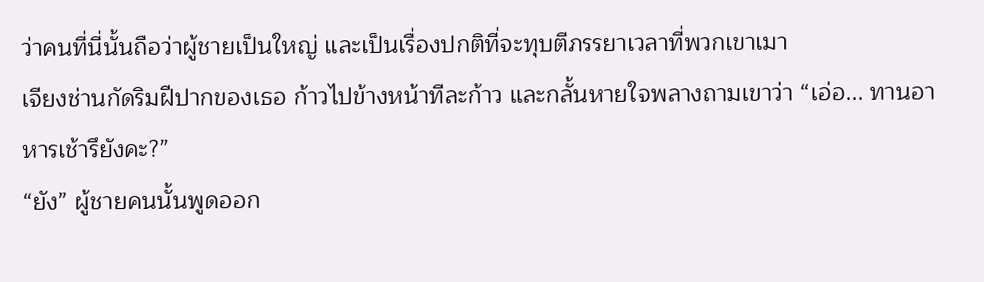ว่าคนที่นี่นั้นถือว่าผู้ชายเป็นใหญ่ และเป็นเรื่องปกติที่จะทุบตีภรรยาเวลาที่พวกเขาเมา
เจียงช่านกัดริมฝีปากของเธอ ก้าวไปข้างหน้าทีละก้าว และกลั้นหายใจพลางถามเขาว่า “เอ่อ... ทานอาหารเช้ารึยังคะ?”
“ยัง” ผู้ชายคนนั้นพูดออก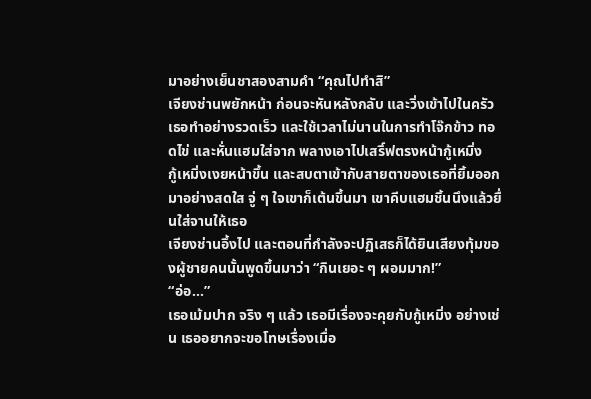มาอย่างเย็นชาสองสามคำ “คุณไปทำสิ”
เจียงช่านพยักหน้า ก่อนจะหันหลังกลับ และวิ่งเข้าไปในครัว
เธอทำอย่างรวดเร็ว และใช้เวลาไม่นานในการทำโจ๊กข้าว ทอดไข่ และหั่นแฮมใส่จาก พลางเอาไปเสริ์ฟตรงหน้ากู้เหมิ่ง
กู้เหมิ่งเงยหน้าขึ้น และสบตาเข้ากับสายตาของเธอที่ยิ้มออกมาอย่างสดใส จู่ ๆ ใจเขาก็เต้นขึ้นมา เขาคีบแฮมชิ้นนึงแล้วยื่นใส่จานให้เธอ
เจียงช่านอึ้งไป และตอนที่กำลังจะปฏิเสธก็ได้ยินเสียงทุ้มของผู้ชายคนนั้นพูดขึ้นมาว่า “กินเยอะ ๆ ผอมมาก!”
“อ่อ...”
เธอเม้มปาก จริง ๆ แล้ว เธอมีเรื่องจะคุยกับกู้เหมิ่ง อย่างเช่น เธออยากจะขอโทษเรื่องเมื่อ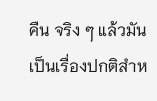คืน จริง ๆ แล้วมันเป็นเรื่องปกติสำห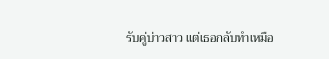รับคู่บ่าวสาว แต่เธอกลับทำเหมือ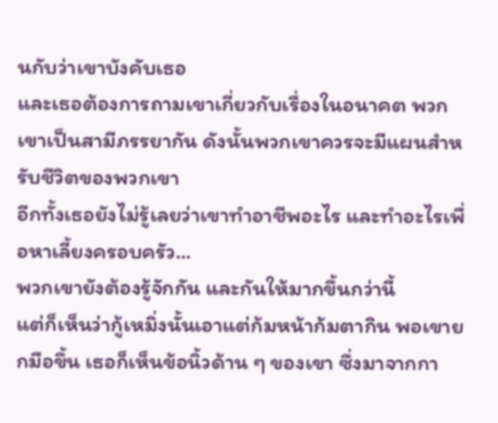นกับว่าเขาบังคับเธอ
และเธอต้องการถามเขาเกี่ยวกับเรื่องในอนาคต พวกเขาเป็นสามีภรรยากัน ดังนั้นพวกเขาควรจะมีแผนสำหรับชีวิตของพวกเขา
อีกทั้งเธอยังไม่รู้เลยว่าเขาทำอาชีพอะไร และทำอะไรเพื่อหาเลี้ยงครอบครัว...
พวกเขายังต้องรู้จักกัน และกันให้มากขึ้นกว่านี้
แต่ก็เห็นว่ากู้เหมิ่งนั้นเอาแต่ก้มหน้าก้มตากิน พอเขายกมือขึ้น เธอก็เห็นข้อนิ้วด้าน ๆ ของเขา ซึ่งมาจากกา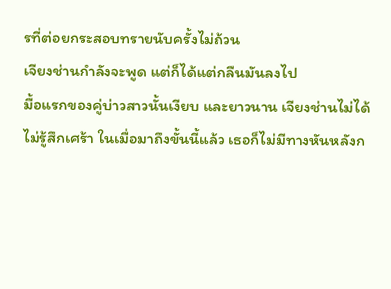รที่ต่อยกระสอบทรายนับครั้งไม่ถ้วน
เจียงช่านกำลังจะพูด แต่ก็ได้แต่กลืนมันลงไป
มื้อแรกของคู่บ่าวสาวนั้นเงียบ และยาวนาน เจียงช่านไม่ได้ไม่รู้สึกเศร้า ในเมื่อมาถึงขั้นนี้แล้ว เธอก็ไม่มีทางหันหลังก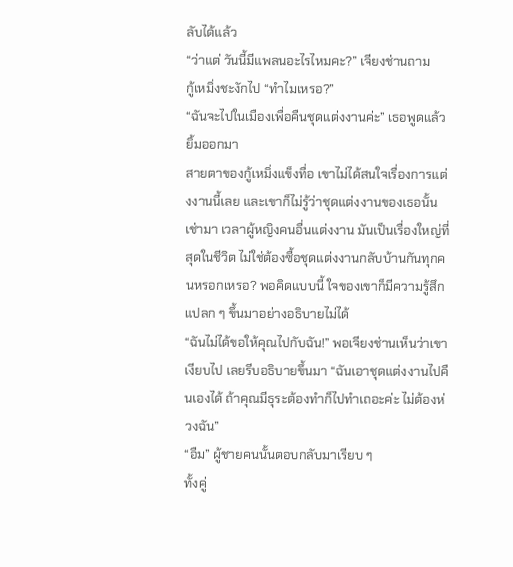ลับได้แล้ว
“ว่าแต่ วันนี้มีแพลนอะไรไหมคะ?” เจียงช่านถาม
กู้เหมิ่งชะงักไป “ทำไมเหรอ?”
“ฉันจะไปในเมืองเพื่อคืนชุดแต่งงานค่ะ” เธอพูดแล้วยิ้มออกมา
สายตาของกู้เหมิ่งแข็งทื่อ เขาไม่ได้สนใจเรื่องการแต่งงานนี้เลย และเขาก็ไม่รู้ว่าชุดแต่งงานของเธอนั้นเช่ามา เวลาผู้หญิงคนอื่นแต่งงาน มันเป็นเรื่องใหญ่ที่สุดในชีวิต ไม่ใช่ต้องซื้อชุดแต่งงานกลับบ้านกันทุกคนหรอกเหรอ? พอคิดแบบนี้ ใจของเขาก็มีความรู้สึกแปลก ๆ ขึ้นมาอย่างอธิบายไม่ได้
“ฉันไม่ได้ขอให้คุณไปกับฉัน!” พอเจียงช่านเห็นว่าเขาเงียบไป เลยรีบอธิบายขึ้นมา “ฉันเอาชุดแต่งงานไปคืนเองได้ ถ้าคุณมีธุระต้องทำก็ไปทำเถอะค่ะ ไม่ต้องห่วงฉัน”
“อืม” ผู้ชายคนนั้นตอบกลับมาเรียบ ๆ
ทั้งคู่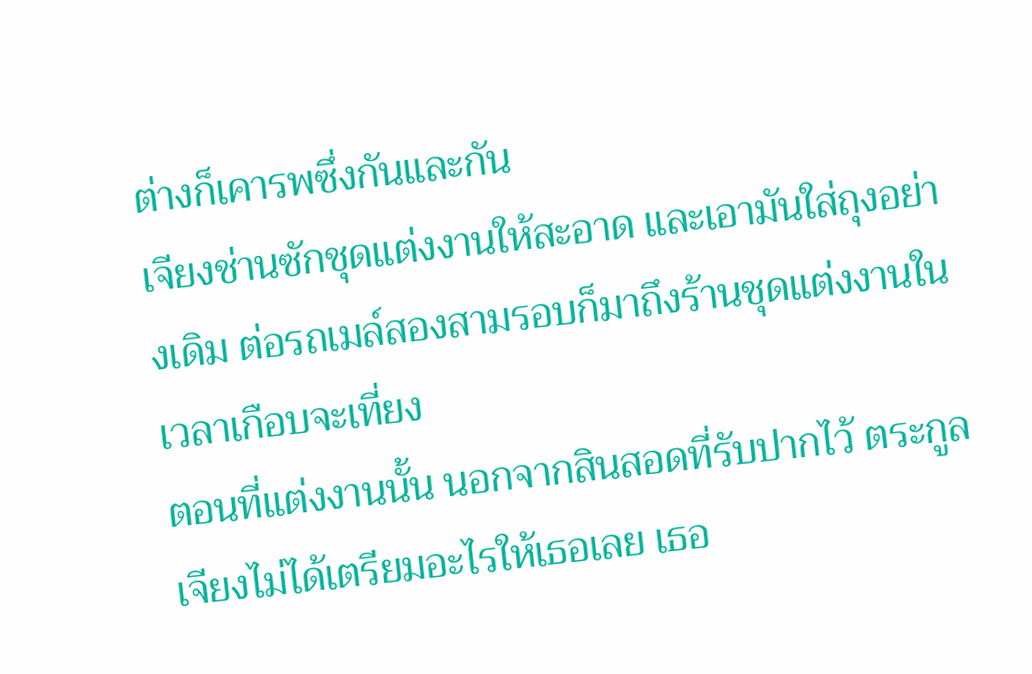ต่างก็เคารพซึ่งกันและกัน
เจียงช่านซักชุดแต่งงานให้สะอาด และเอามันใส่ถุงอย่างเดิม ต่อรถเมล์สองสามรอบก็มาถึงร้านชุดแต่งงานในเวลาเกือบจะเที่ยง
ตอนที่แต่งงานนั้น นอกจากสินสอดที่รับปากไว้ ตระกูลเจียงไม่ได้เตรียมอะไรให้เธอเลย เธอ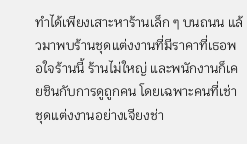ทำได้เพียงเสาะหาร้านเล็ก ๆ บนถนน แล้วมาพบร้านชุดแต่งงานที่มีราคาที่เธอพอใจร้านนี้ ร้านไม่ใหญ่ และพนักงานก็เคยชินกับการดูถูกคน โดยเฉพาะคนที่เช่าชุดแต่งงานอย่างเจียงช่า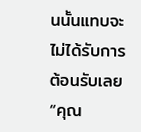นนั้นแทบจะไม่ได้รับการต้อนรับเลย
“คุณ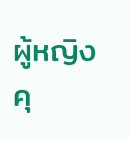ผู้หญิง คุ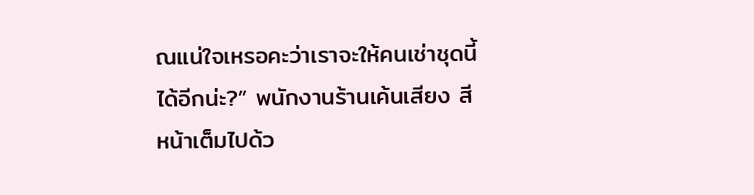ณแน่ใจเหรอคะว่าเราจะให้คนเช่าชุดนี้ได้อีกน่ะ?” พนักงานร้านเค้นเสียง สีหน้าเต็มไปด้ว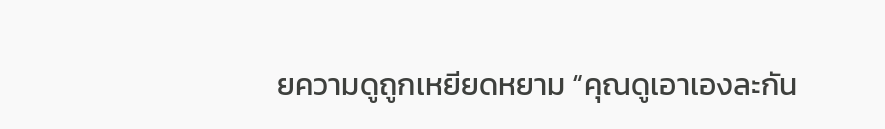ยความดูถูกเหยียดหยาม “คุณดูเอาเองละกัน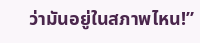ว่ามันอยู่ในสภาพไหน!”